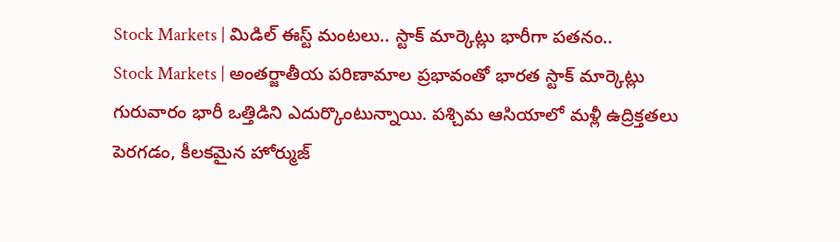Stock Markets | మిడిల్ ఈస్ట్ మంటలు.. స్టాక్ మార్కెట్లు భారీగా పతనం..
Stock Markets | అంతర్జాతీయ పరిణామాల ప్రభావంతో భారత స్టాక్ మార్కెట్లు గురువారం భారీ ఒత్తిడిని ఎదుర్కొంటున్నాయి. పశ్చిమ ఆసియాలో మళ్లీ ఉద్రిక్తతలు పెరగడం, కీలకమైన హోర్ముజ్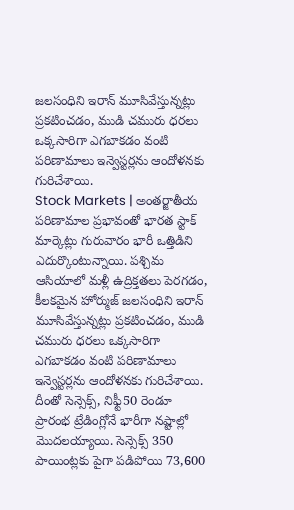జలసంధిని ఇరాన్ మూసివేస్తున్నట్లు ప్రకటించడం, ముడి చమురు ధరలు ఒక్కసారిగా ఎగబాకడం వంటి పరిణామాలు ఇన్వెస్టర్లను ఆందోళనకు గురిచేశాయి.
Stock Markets | అంతర్జాతీయ పరిణామాల ప్రభావంతో భారత స్టాక్ మార్కెట్లు గురువారం భారీ ఒత్తిడిని ఎదుర్కొంటున్నాయి. పశ్చిమ ఆసియాలో మళ్లీ ఉద్రిక్తతలు పెరగడం, కీలకమైన హోర్ముజ్ జలసంధిని ఇరాన్ మూసివేస్తున్నట్లు ప్రకటించడం, ముడి చమురు ధరలు ఒక్కసారిగా ఎగబాకడం వంటి పరిణామాలు ఇన్వెస్టర్లను ఆందోళనకు గురిచేశాయి. దీంతో సెన్సెక్స్, నిఫ్టీ50 రెండూ ప్రారంభ ట్రేడింగ్లోనే భారీగా నష్టాల్లో మొదలయ్యాయి. సెన్సెక్స్ 350 పాయింట్లకు పైగా పడిపోయి 73,600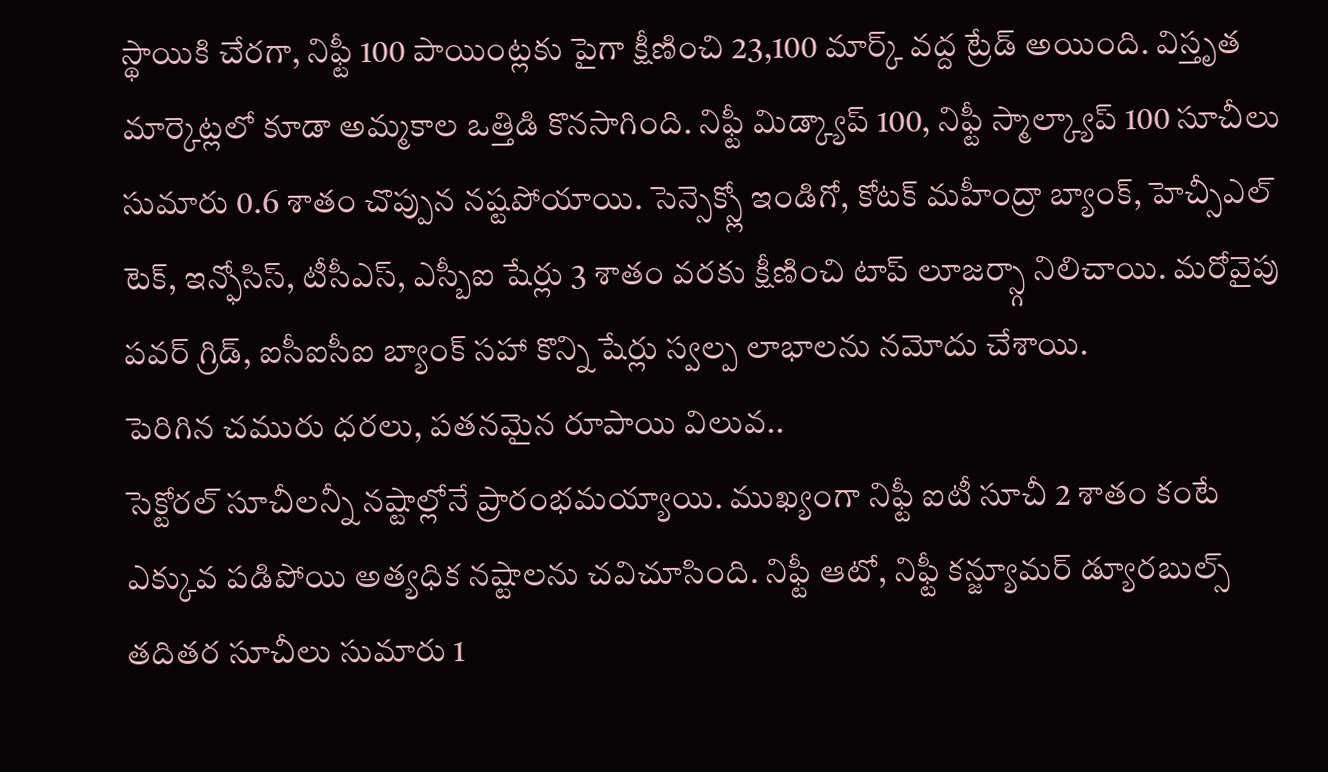స్థాయికి చేరగా, నిఫ్టీ 100 పాయింట్లకు పైగా క్షీణించి 23,100 మార్క్ వద్ద ట్రేడ్ అయింది. విస్తృత మార్కెట్లలో కూడా అమ్మకాల ఒత్తిడి కొనసాగింది. నిఫ్టీ మిడ్క్యాప్ 100, నిఫ్టీ స్మాల్క్యాప్ 100 సూచీలు సుమారు 0.6 శాతం చొప్పున నష్టపోయాయి. సెన్సెక్స్లో ఇండిగో, కోటక్ మహీంద్రా బ్యాంక్, హెచ్సీఎల్ టెక్, ఇన్ఫోసిస్, టీసీఎస్, ఎస్బీఐ షేర్లు 3 శాతం వరకు క్షీణించి టాప్ లూజర్స్గా నిలిచాయి. మరోవైపు పవర్ గ్రిడ్, ఐసీఐసీఐ బ్యాంక్ సహా కొన్ని షేర్లు స్వల్ప లాభాలను నమోదు చేశాయి.
పెరిగిన చమురు ధరలు, పతనమైన రూపాయి విలువ..
సెక్టోరల్ సూచీలన్నీ నష్టాల్లోనే ప్రారంభమయ్యాయి. ముఖ్యంగా నిఫ్టీ ఐటీ సూచీ 2 శాతం కంటే ఎక్కువ పడిపోయి అత్యధిక నష్టాలను చవిచూసింది. నిఫ్టీ ఆటో, నిఫ్టీ కన్జ్యూమర్ డ్యూరబుల్స్ తదితర సూచీలు సుమారు 1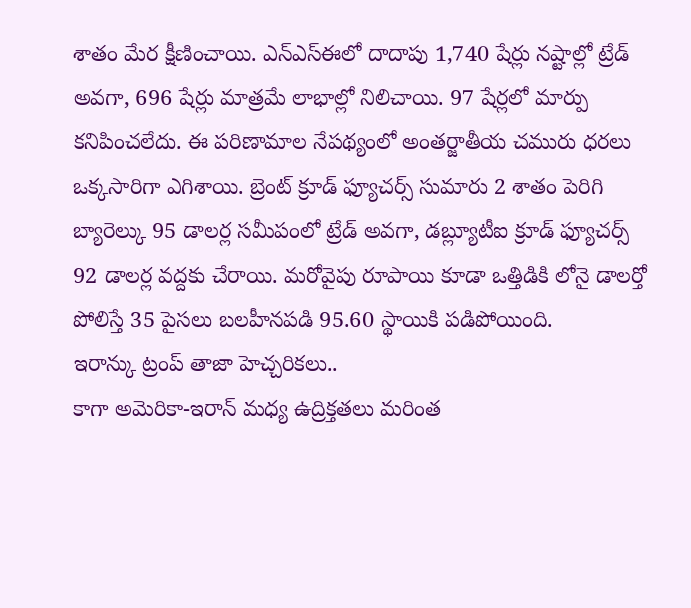శాతం మేర క్షీణించాయి. ఎన్ఎస్ఈలో దాదాపు 1,740 షేర్లు నష్టాల్లో ట్రేడ్ అవగా, 696 షేర్లు మాత్రమే లాభాల్లో నిలిచాయి. 97 షేర్లలో మార్పు కనిపించలేదు. ఈ పరిణామాల నేపథ్యంలో అంతర్జాతీయ చమురు ధరలు ఒక్కసారిగా ఎగిశాయి. బ్రెంట్ క్రూడ్ ఫ్యూచర్స్ సుమారు 2 శాతం పెరిగి బ్యారెల్కు 95 డాలర్ల సమీపంలో ట్రేడ్ అవగా, డబ్ల్యూటీఐ క్రూడ్ ఫ్యూచర్స్ 92 డాలర్ల వద్దకు చేరాయి. మరోవైపు రూపాయి కూడా ఒత్తిడికి లోనై డాలర్తో పోలిస్తే 35 పైసలు బలహీనపడి 95.60 స్థాయికి పడిపోయింది.
ఇరాన్కు ట్రంప్ తాజా హెచ్చరికలు..
కాగా అమెరికా-ఇరాన్ మధ్య ఉద్రిక్తతలు మరింత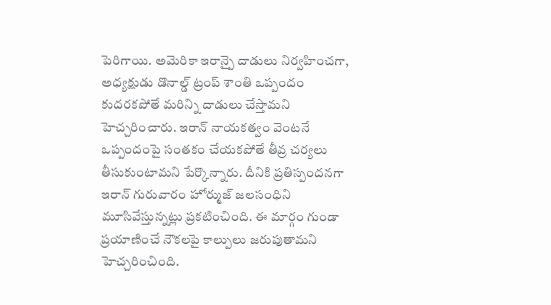పెరిగాయి. అమెరికా ఇరాన్పై దాడులు నిర్వహించగా, అధ్యక్షుడు డొనాల్డ్ ట్రంప్ శాంతి ఒప్పందం కుదరకపోతే మరిన్ని దాడులు చేస్తామని హెచ్చరించారు. ఇరాన్ నాయకత్వం వెంటనే ఒప్పందంపై సంతకం చేయకపోతే తీవ్ర చర్యలు తీసుకుంటామని పేర్కొన్నారు. దీనికి ప్రతిస్పందనగా ఇరాన్ గురువారం హోర్ముజ్ జలసంధిని మూసివేస్తున్నట్లు ప్రకటించింది. ఈ మార్గం గుండా ప్రయాణించే నౌకలపై కాల్పులు జరుపుతామని హెచ్చరించింది.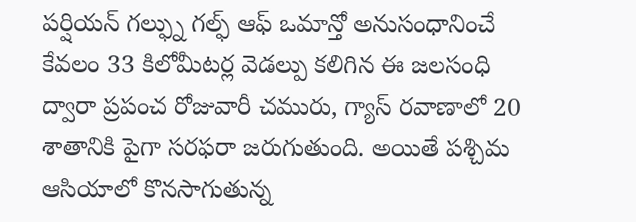పర్షియన్ గల్ఫ్ను గల్ఫ్ ఆఫ్ ఒమాన్తో అనుసంధానించే కేవలం 33 కిలోమీటర్ల వెడల్పు కలిగిన ఈ జలసంధి ద్వారా ప్రపంచ రోజువారీ చమురు, గ్యాస్ రవాణాలో 20 శాతానికి పైగా సరఫరా జరుగుతుంది. అయితే పశ్చిమ ఆసియాలో కొనసాగుతున్న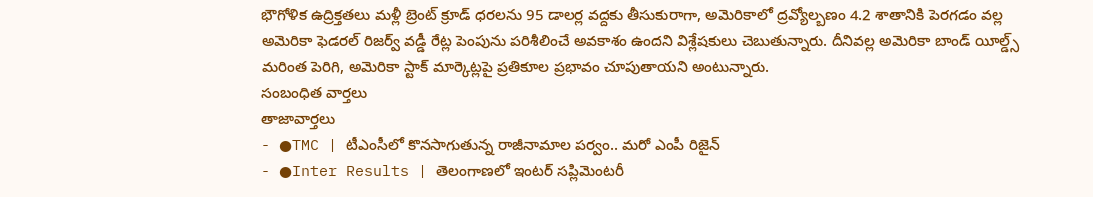భౌగోళిక ఉద్రిక్తతలు మళ్లీ బ్రెంట్ క్రూడ్ ధరలను 95 డాలర్ల వద్దకు తీసుకురాగా, అమెరికాలో ద్రవ్యోల్బణం 4.2 శాతానికి పెరగడం వల్ల అమెరికా ఫెడరల్ రిజర్వ్ వడ్డీ రేట్ల పెంపును పరిశీలించే అవకాశం ఉందని విశ్లేషకులు చెబుతున్నారు. దీనివల్ల అమెరికా బాండ్ యీల్డ్స్ మరింత పెరిగి, అమెరికా స్టాక్ మార్కెట్లపై ప్రతికూల ప్రభావం చూపుతాయని అంటున్నారు.
సంబంధిత వార్తలు
తాజావార్తలు
- ●TMC | టీఎంసీలో కొనసాగుతున్న రాజీనామాల పర్వం.. మరో ఎంపీ రిజైన్
- ●Inter Results | తెలంగాణలో ఇంటర్ సప్లిమెంటరీ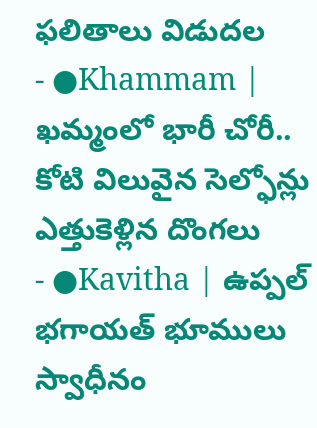ఫలితాలు విడుదల
- ●Khammam | ఖమ్మంలో భారీ చోరీ.. కోటి విలువైన సెల్ఫోన్లు ఎత్తుకెళ్లిన దొంగలు
- ●Kavitha | ఉప్పల్ భగాయత్ భూములు స్వాధీనం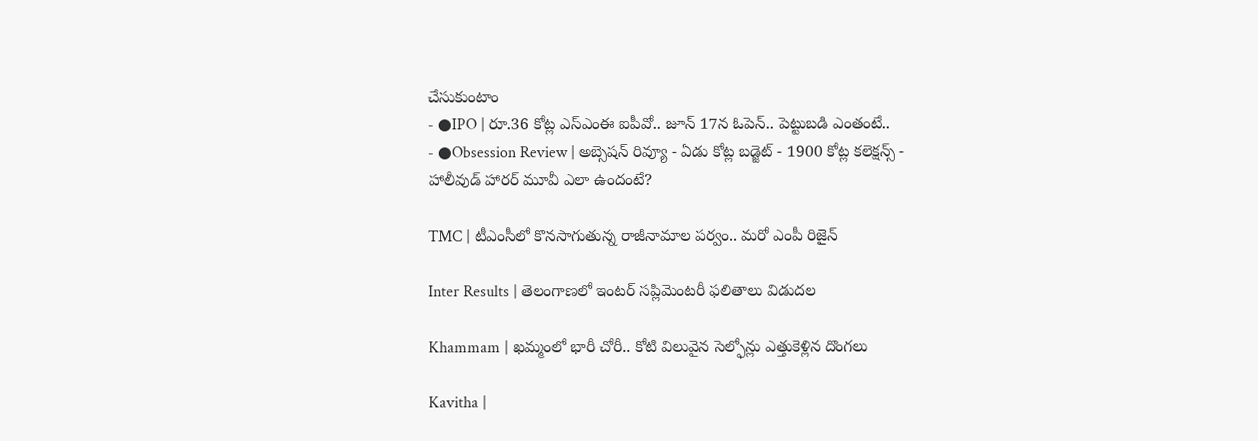చేసుకుంటాం
- ●IPO | రూ.36 కోట్ల ఎస్ఎంఈ ఐపీవో.. జూన్ 17న ఓపెన్.. పెట్టుబడి ఎంతంటే..
- ●Obsession Review | అబ్సెషన్ రివ్యూ - ఏడు కోట్ల బడ్జెట్ - 1900 కోట్ల కలెక్షన్స్ - హాలీవుడ్ హారర్ మూవీ ఎలా ఉందంటే?

TMC | టీఎంసీలో కొనసాగుతున్న రాజీనామాల పర్వం.. మరో ఎంపీ రిజైన్

Inter Results | తెలంగాణలో ఇంటర్ సప్లిమెంటరీ ఫలితాలు విడుదల

Khammam | ఖమ్మంలో భారీ చోరీ.. కోటి విలువైన సెల్ఫోన్లు ఎత్తుకెళ్లిన దొంగలు

Kavitha |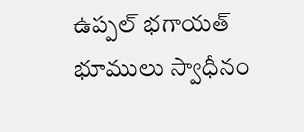ఉప్పల్ భగాయత్ భూములు స్వాధీనం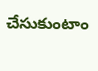చేసుకుంటాం